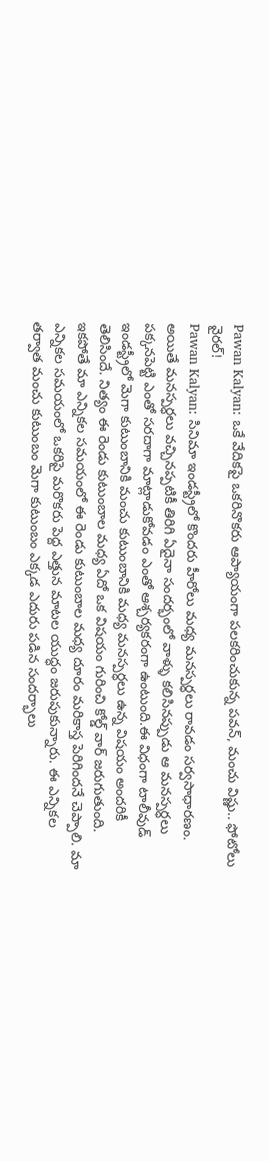Pawan Kalyan: ఒకే వేదికపై ఒకరినొకరు ఆప్యాయంగా పలకరించుకున్న పవన్, మంచు విష్ణు.. ఫోటోలు వైరల్!
Pawan Kalyan: సినిమా ఇండస్ట్రీలో కొందరు హీరోలు మధ్య మనస్పర్ధలు రావడం సర్వసాధారణం. అయితే మనస్పర్ధలు వచ్చినప్పటికీ తిరిగి ఏదైనా సందర్భంలో వాళ్ళు కలిసినప్పుడు ఆ మనస్పర్ధలు పక్కనపెట్టి ఎంతో సరదాగా మాట్లాడుకోవడం ఎంతో ఆశ్చర్యకరంగా ఉంటుంది.ఈ విధంగా టాలీవుడ్ ఇండస్ట్రీలో మెగా కుటుంబానికి మంచు కుటుంబానికి మధ్య మనస్పర్ధలు ఉన్న విషయం అందరికీ తెలిసిందే. నిత్యం ఈ రెండు కుటుంబాల మధ్య ఏదో ఒక విషయం గురించి కోల్డ్ వార్ జరుగుతుంది.
ఇకపోతే మా ఎన్నికల సమయంలో ఈ రెండు కుటుంబాల మధ్య దూరం మరికాస్త పెరిగిందనే చెప్పాలి. మా ఎన్నికల సమయంలో ఒకరిపై మరొకరు పెద్ద ఎత్తున మాటల యుద్ధం జరుపుకున్నారు. ఈ ఎన్నికల తర్వాత మంచు కుటుంబం మెగా కుటుంబం ఎక్కడ ఎదురు పడిన సందర్భాలు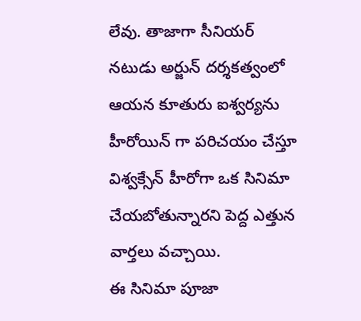లేవు. తాజాగా సీనియర్ నటుడు అర్జున్ దర్శకత్వంలో ఆయన కూతురు ఐశ్వర్యను హీరోయిన్ గా పరిచయం చేస్తూ విశ్వక్సేన్ హీరోగా ఒక సినిమా చేయబోతున్నారని పెద్ద ఎత్తున వార్తలు వచ్చాయి.
ఈ సినిమా పూజా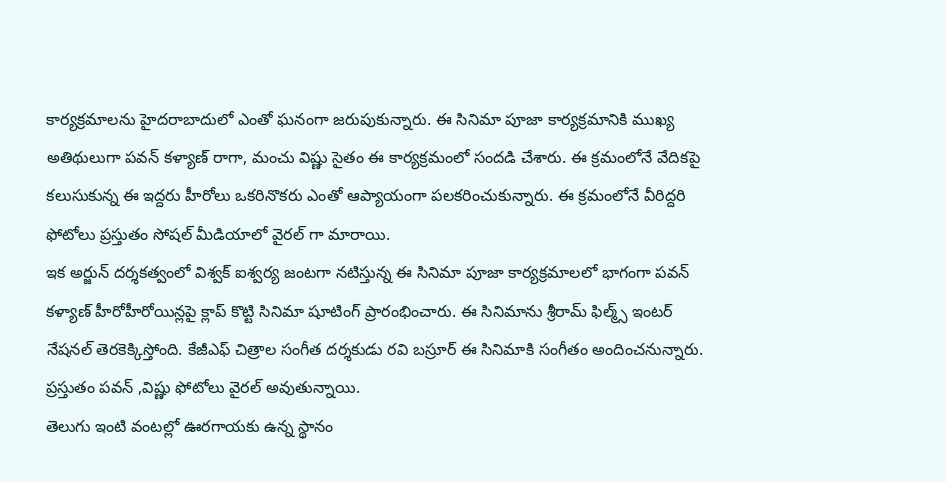కార్యక్రమాలను హైదరాబాదులో ఎంతో ఘనంగా జరుపుకున్నారు. ఈ సినిమా పూజా కార్యక్రమానికి ముఖ్య అతిథులుగా పవన్ కళ్యాణ్ రాగా, మంచు విష్ణు సైతం ఈ కార్యక్రమంలో సందడి చేశారు. ఈ క్రమంలోనే వేదికపై కలుసుకున్న ఈ ఇద్దరు హీరోలు ఒకరినొకరు ఎంతో ఆప్యాయంగా పలకరించుకున్నారు. ఈ క్రమంలోనే వీరిద్దరి ఫోటోలు ప్రస్తుతం సోషల్ మీడియాలో వైరల్ గా మారాయి.
ఇక అర్జున్ దర్శకత్వంలో విశ్వక్ ఐశ్వర్య జంటగా నటిస్తున్న ఈ సినిమా పూజా కార్యక్రమాలలో భాగంగా పవన్ కళ్యాణ్ హీరోహీరోయిన్లపై క్లాప్ కొట్టి సినిమా షూటింగ్ ప్రారంభించారు. ఈ సినిమాను శ్రీరామ్ ఫిల్మ్స్ ఇంటర్ నేషనల్ తెరకెక్కిస్తోంది. కేజీఎఫ్ చిత్రాల సంగీత దర్శకుడు రవి బస్రూర్ ఈ సినిమాకి సంగీతం అందించనున్నారు. ప్రస్తుతం పవన్ ,విష్ణు ఫోటోలు వైరల్ అవుతున్నాయి.
తెలుగు ఇంటి వంటల్లో ఊరగాయకు ఉన్న స్థానం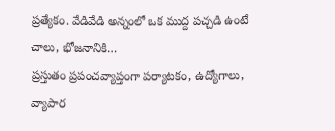ప్రత్యేకం. వేడివేడి అన్నంలో ఒక ముద్ద పచ్చడి ఉంటే చాలు, భోజనానికి…
ప్రస్తుతం ప్రపంచవ్యాప్తంగా పర్యాటకం, ఉద్యోగాలు, వ్యాపార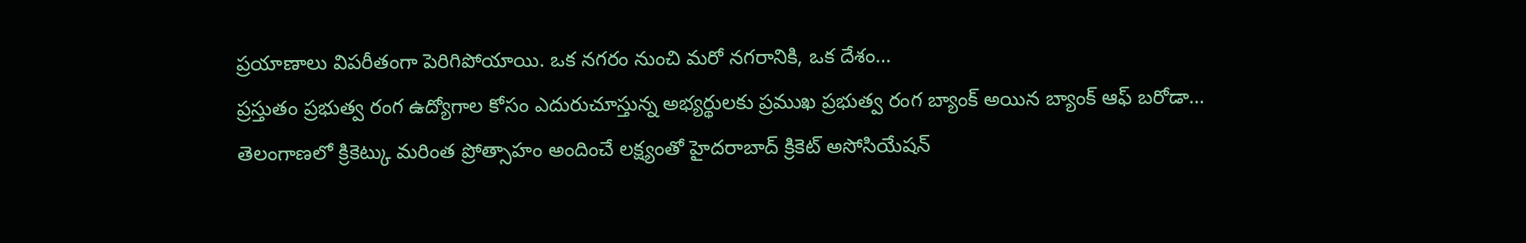ప్రయాణాలు విపరీతంగా పెరిగిపోయాయి. ఒక నగరం నుంచి మరో నగరానికి, ఒక దేశం…
ప్రస్తుతం ప్రభుత్వ రంగ ఉద్యోగాల కోసం ఎదురుచూస్తున్న అభ్యర్థులకు ప్రముఖ ప్రభుత్వ రంగ బ్యాంక్ అయిన బ్యాంక్ ఆఫ్ బరోడా…
తెలంగాణలో క్రికెట్కు మరింత ప్రోత్సాహం అందించే లక్ష్యంతో హైదరాబాద్ క్రికెట్ అసోసియేషన్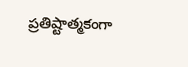ప్రతిష్టాత్మకంగా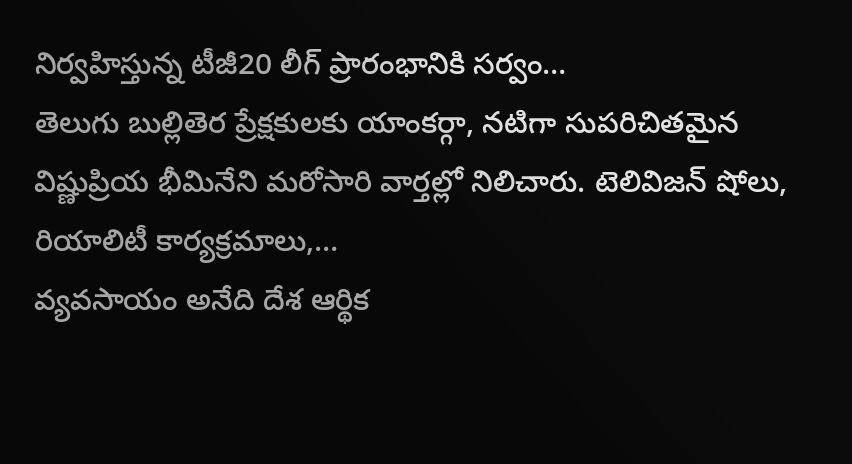నిర్వహిస్తున్న టీజీ20 లీగ్ ప్రారంభానికి సర్వం…
తెలుగు బుల్లితెర ప్రేక్షకులకు యాంకర్గా, నటిగా సుపరిచితమైన విష్ణుప్రియ భీమినేని మరోసారి వార్తల్లో నిలిచారు. టెలివిజన్ షోలు, రియాలిటీ కార్యక్రమాలు,…
వ్యవసాయం అనేది దేశ ఆర్థిక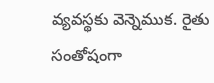వ్యవస్థకు వెన్నెముక. రైతు సంతోషంగా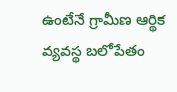ఉంటేనే గ్రామీణ ఆర్థిక వ్యవస్థ బలోపేతం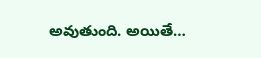అవుతుంది. అయితే…